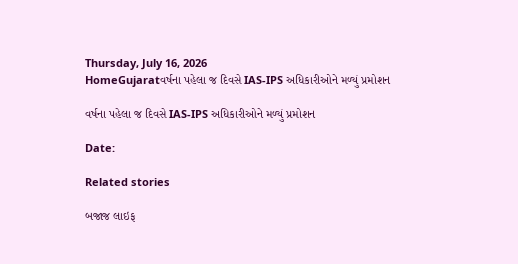Thursday, July 16, 2026
HomeGujaratવર્ષના પહેલા જ દિવસે IAS-IPS અધિકારીઓને મળ્યું પ્રમોશન

વર્ષના પહેલા જ દિવસે IAS-IPS અધિકારીઓને મળ્યું પ્રમોશન

Date:

Related stories

બજાજ લાઇફ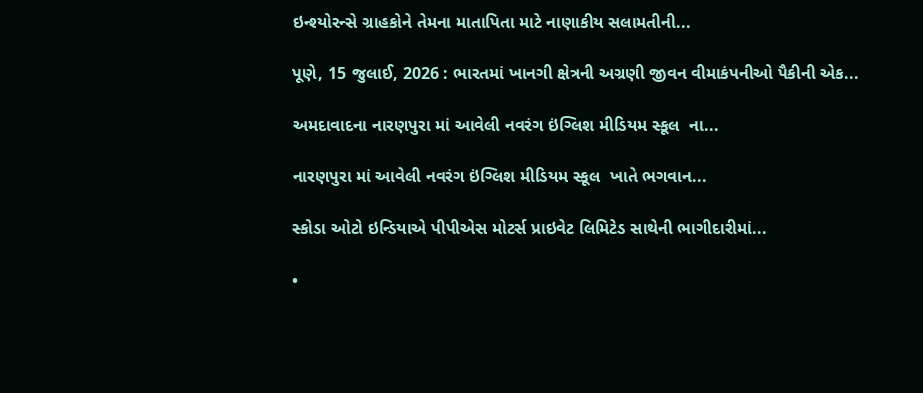ઇન્શ્યોરન્સે ગ્રાહકોને તેમના માતાપિતા માટે નાણાકીય સલામતીની...

પૂણે, 15 જુલાઈ, 2026 : ભારતમાં ખાનગી ક્ષેત્રની અગ્રણી જીવન વીમાકંપનીઓ પૈકીની એક...

અમદાવાદના નારણપુરા માં આવેલી નવરંગ ઇંગ્લિશ મીડિયમ સ્કૂલ  ના...

નારણપુરા માં આવેલી નવરંગ ઇંગ્લિશ મીડિયમ સ્કૂલ  ખાતે ભગવાન...

સ્કોડા ઓટો ઇન્ડિયાએ પીપીએસ મોટર્સ પ્રાઇવેટ લિમિટેડ સાથેની ભાગીદારીમાં...

•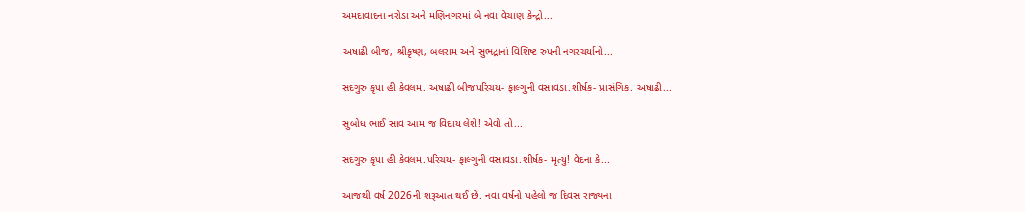અમદાવાદના નરોડા અને મણિનગરમાં બે નવા વેચાણ કેન્દ્રો...

અષાઢી બીજ, શ્રીકૃષ્ણ, બલરામ અને સુભદ્રાનાં વિશિષ્ટ રુપની નગરચર્યાનો...

સદગુરુ કૃપા હી કેવલમ. અષાઢી બીજપરિચય- ફાલ્ગુની વસાવડા.શીર્ષક- પ્રાસંગિક. અષાઢી...

સુબોધ ભાઈ સાવ આમ જ વિદાય લેશે! એવો તો...

સદગુરુ કૃપા હી કેવલમ.પરિચય- ફાલ્ગુની વસાવડા.શીર્ષક- મૃત્યુ! વેદના કે...

આજથી વર્ષ 2026ની શરૂઆત થઈ છે. નવા વર્ષનો પહેલો જ દિવસ રાજ્યના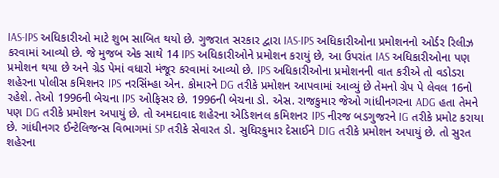IAS-IPS અધિકારીઓ માટે શુભ સાબિત થયો છે. ગુજરાત સરકાર દ્વારા IAS-IPS અધિકારીઓના પ્રમોશનનો ઓર્ડર રિલીઝ કરવામાં આવ્યો છે. જે મુજબ એક સાથે 14 IPS અધિકારીઓને પ્રમોશન કરાયું છે, આ ઉપરાંત IAS અધિકારીઓના પણ પ્રમોશન થયા છે અને ગ્રેડ પેમાં વધારો મંજૂર કરવામાં આવ્યો છે. IPS અધિકારીઓના પ્રમોશનની વાત કરીએ તો વડોડરા શહેરના પોલીસ કમિશનર IPS નરસિંમ્હા એન. કોમારને DG તરીકે પ્રમોશન આપવામાં આવ્યું છે તેમનો ગ્રેપ પે લેવલ 16નો રહેશે. તેઓ 1996ની બેચના IPS ઓફિસર છે. 1996ની બેચના ડો. એસ. રાજકુમાર જેઓ ગાંધીનગરના ADG હતા તેમને પણ DG તરીકે પ્રમોશન અપાયું છે. તો અમદાવાદ શહેરના એડિશનલ કમિશનર IPS નીરજ બડગુજરને IG તરીકે પ્રમોટ કરાયા છે. ગાંધીનગર ઈન્ટેલિજન્સ વિભાગમાં SP તરીકે સેવારત ડો. સુધિરકુમાર દેસાઈને DIG તરીકે પ્રમોશન અપાયું છે. તો સુરત શહેરના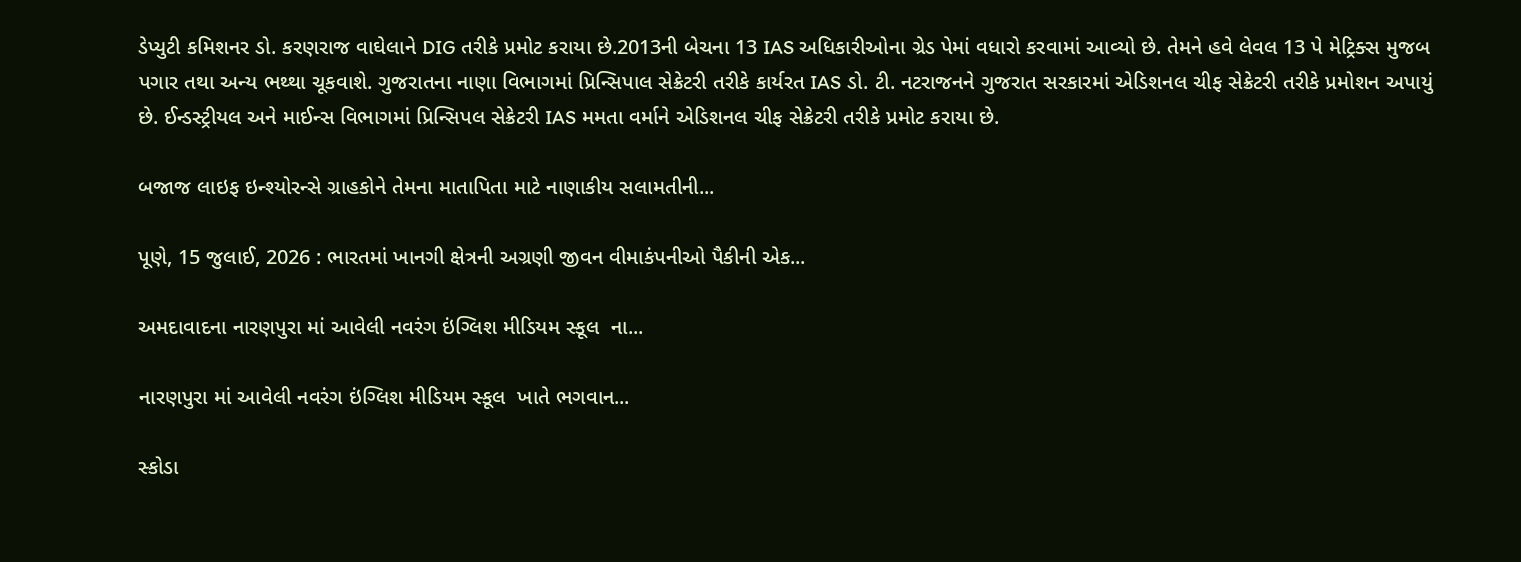ડેપ્યુટી કમિશનર ડો. કરણરાજ વાઘેલાને DIG તરીકે પ્રમોટ કરાયા છે.2013ની બેચના 13 IAS અધિકારીઓના ગ્રેડ પેમાં વધારો કરવામાં આવ્યો છે. તેમને હવે લેવલ 13 પે મેટ્રિક્સ મુજબ પગાર તથા અન્ય ભથ્થા ચૂકવાશે. ગુજરાતના નાણા વિભાગમાં પ્રિન્સિપાલ સેક્રેટરી તરીકે કાર્યરત IAS ડો. ટી. નટરાજનને ગુજરાત સરકારમાં એડિશનલ ચીફ સેક્રેટરી તરીકે પ્રમોશન અપાયું છે. ઈન્ડસ્ટ્રીયલ અને માઈન્સ વિભાગમાં પ્રિન્સિપલ સેક્રેટરી IAS મમતા વર્માને એડિશનલ ચીફ સેક્રેટરી તરીકે પ્રમોટ કરાયા છે.

બજાજ લાઇફ ઇન્શ્યોરન્સે ગ્રાહકોને તેમના માતાપિતા માટે નાણાકીય સલામતીની...

પૂણે, 15 જુલાઈ, 2026 : ભારતમાં ખાનગી ક્ષેત્રની અગ્રણી જીવન વીમાકંપનીઓ પૈકીની એક...

અમદાવાદના નારણપુરા માં આવેલી નવરંગ ઇંગ્લિશ મીડિયમ સ્કૂલ  ના...

નારણપુરા માં આવેલી નવરંગ ઇંગ્લિશ મીડિયમ સ્કૂલ  ખાતે ભગવાન...

સ્કોડા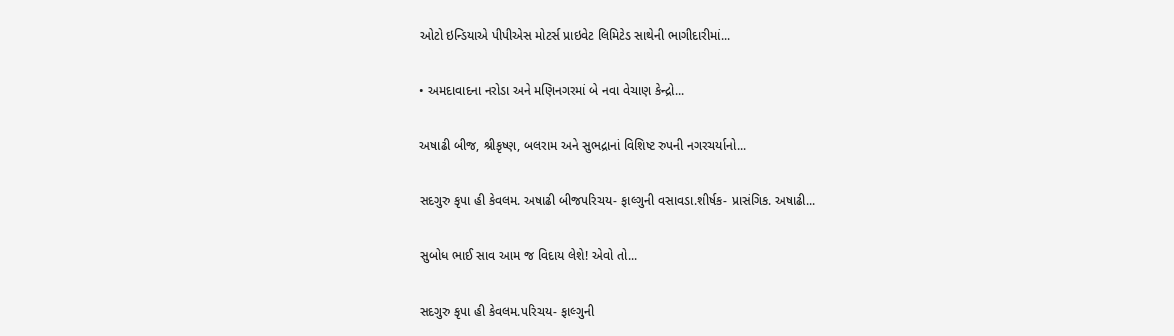ઓટો ઇન્ડિયાએ પીપીએસ મોટર્સ પ્રાઇવેટ લિમિટેડ સાથેની ભાગીદારીમાં...

• અમદાવાદના નરોડા અને મણિનગરમાં બે નવા વેચાણ કેન્દ્રો...

અષાઢી બીજ, શ્રીકૃષ્ણ, બલરામ અને સુભદ્રાનાં વિશિષ્ટ રુપની નગરચર્યાનો...

સદગુરુ કૃપા હી કેવલમ. અષાઢી બીજપરિચય- ફાલ્ગુની વસાવડા.શીર્ષક- પ્રાસંગિક. અષાઢી...

સુબોધ ભાઈ સાવ આમ જ વિદાય લેશે! એવો તો...

સદગુરુ કૃપા હી કેવલમ.પરિચય- ફાલ્ગુની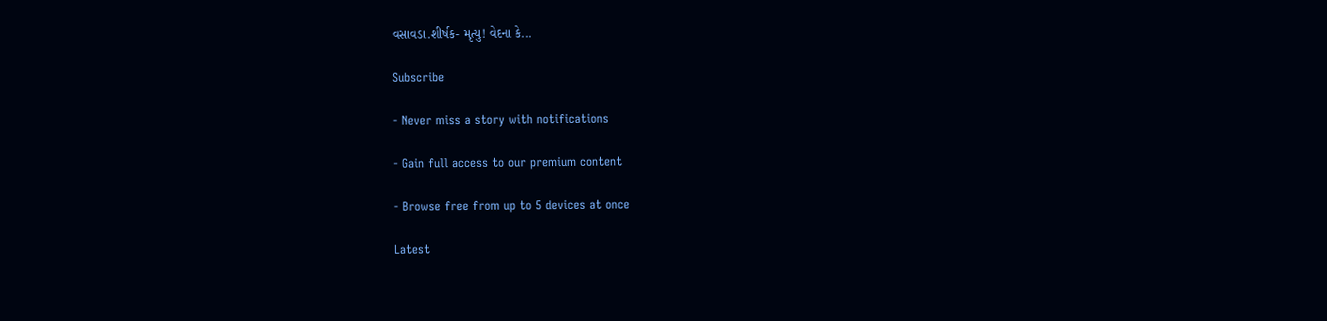વસાવડા.શીર્ષક- મૃત્યુ! વેદના કે...

Subscribe

- Never miss a story with notifications

- Gain full access to our premium content

- Browse free from up to 5 devices at once

Latest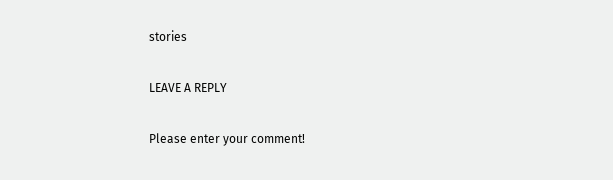stories

LEAVE A REPLY

Please enter your comment!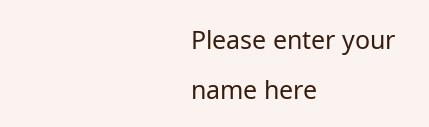Please enter your name here